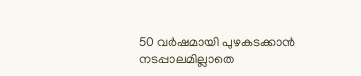50 വര്‍ഷമായി പുഴകടക്കാന്‍ നടപ്പാലമില്ലാതെ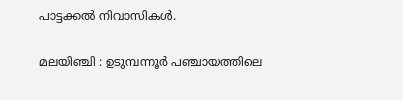പാട്ടക്കല്‍ നിവാസികള്‍.

മലയിഞ്ചി : ഉടുമ്പന്നൂര്‍ പഞ്ചായത്തിലെ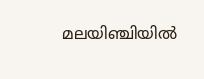മലയിഞ്ചിയില്‍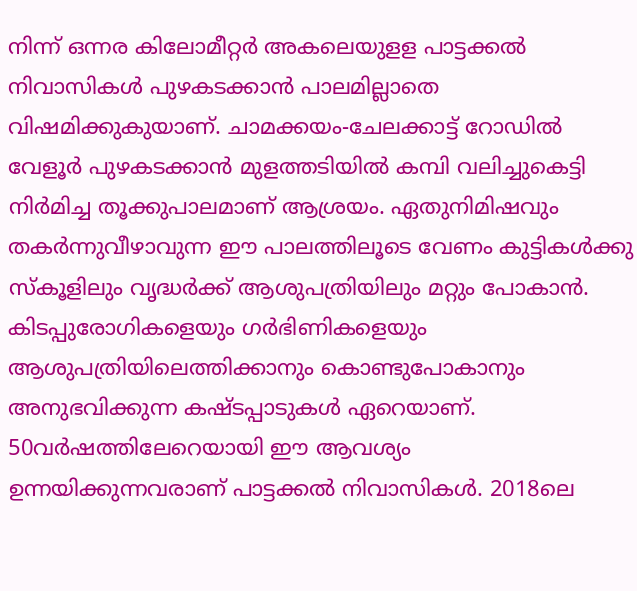നിന്ന്‌ ഒന്നര കിലോമീറ്റര്‍ അകലെയുളള പാട്ടക്കല്‍ നിവാസികള്‍ പുഴകടക്കാന്‍ പാലമില്ലാതെ വിഷമിക്കുകുയാണ്‌. ചാമക്കയം-ചേലക്കാട്ട്‌ റോഡില്‍ വേളൂര്‍ പുഴകടക്കാന്‍ മുളത്തടിയില്‍ കമ്പി വലിച്ചുകെട്ടി നിര്‍മിച്ച തൂക്കുപാലമാണ്‌ ആശ്രയം. ഏതുനിമിഷവും തകര്‍ന്നുവീഴാവുന്ന ഈ പാലത്തിലൂടെ വേണം കുട്ടികള്‍ക്കു സ്‌കൂളിലും വൃദ്ധര്‍ക്ക്‌ ആശുപത്രിയിലും മറ്റും പോകാന്‍. കിടപ്പുരോഗികളെയും ഗര്‍ഭിണികളെയും ആശുപത്രിയിലെത്തിക്കാനും കൊണ്ടുപോകാനും അനുഭവിക്കുന്ന കഷ്ടപ്പാടുകള്‍ ഏറെയാണ്‌. 50വര്‍ഷത്തിലേറെയായി ഈ ആവശ്യം ഉന്നയിക്കുന്നവരാണ്‌ പാട്ടക്കല്‍ നിവാസികള്‍. 2018ലെ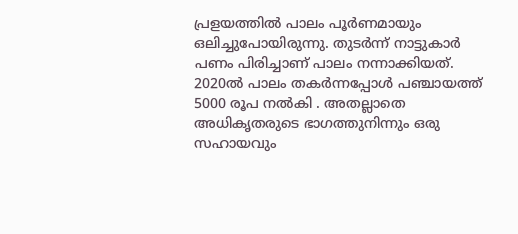പ്രളയത്തില്‍ പാലം പൂര്‍ണമായും ഒലിച്ചുപോയിരുന്നു. തുടര്‍ന്ന്‌ നാട്ടുകാര്‍ പണം പിരിച്ചാണ്‌ പാലം നന്നാക്കിയത്‌. 2020ല്‍ പാലം തകര്‍ന്നപ്പോള്‍ പഞ്ചായത്ത്‌ 5000 രൂപ നല്‍കി . അതല്ലാതെ അധികൃതരുടെ ഭാഗത്തുനിന്നും ഒരു സഹായവും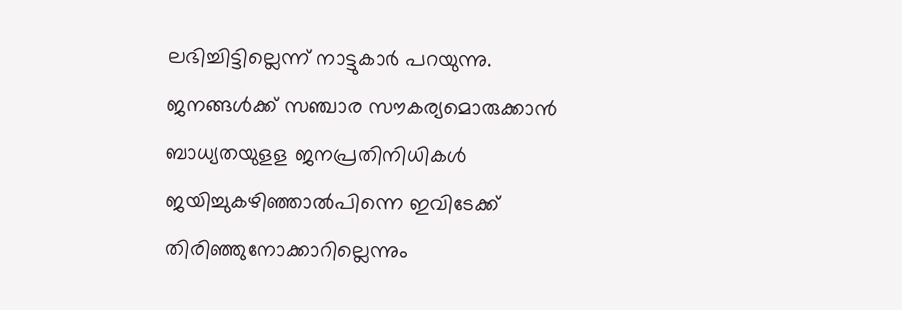ലഭിച്ചിട്ടില്ലെന്ന്‌ നാട്ടുകാര്‍ പറയുന്നു. ജനങ്ങള്‍ക്ക്‌ സഞ്ചാര സൗകര്യമൊരുക്കാന്‍ ബാധ്യതയുളള ജനപ്രതിനിധികള്‍ ജയിച്ചുകഴിഞ്ഞാല്‍പിന്നെ ഇവിടേക്ക്‌ തിരിഞ്ഞുനോക്കാറില്ലെന്നും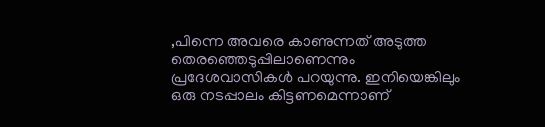,പിന്നെ അവരെ കാണുന്നത്‌ അടുത്ത തെരഞ്ഞെടുപ്പിലാണെന്നും പ്രദേശവാസികള്‍ പറയുന്നു. ഇനിയെങ്കിലും ഒരു നടപ്പാലം കിട്ടണമെന്നാണ്‌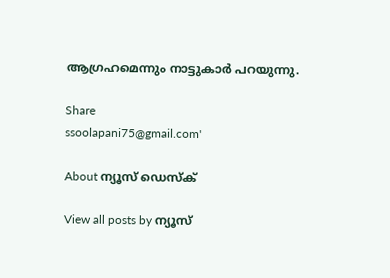ആഗ്രഹമെന്നും നാട്ടുകാര്‍ പറയുന്നു.

Share
ssoolapani75@gmail.com'

About ന്യൂസ് ഡെസ്ക്

View all posts by ന്യൂസ്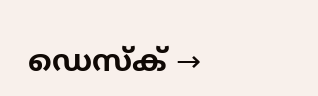ഡെസ്ക് →